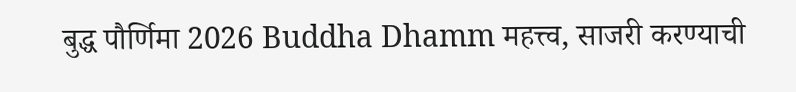बुद्ध पौर्णिमा 2026 Buddha Dhamm महत्त्व, साजरी करण्याची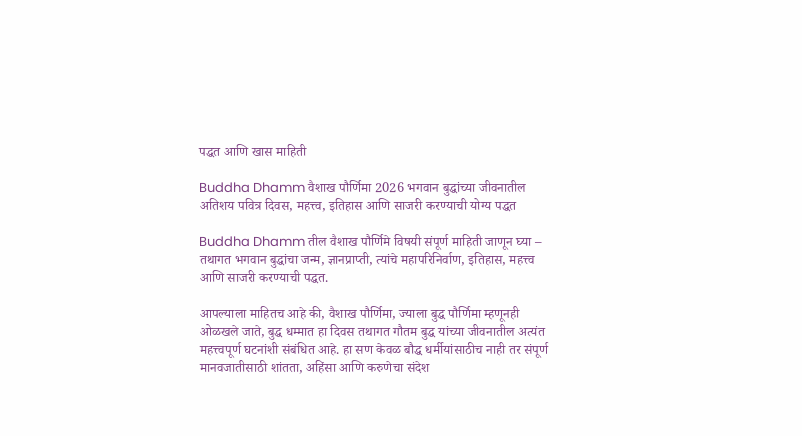पद्धत आणि खास माहिती

Buddha Dhamm वैशाख पौर्णिमा 2026 भगवान बुद्धांच्या जीवनातील अतिशय पवित्र दिवस, महत्त्व, इतिहास आणि साजरी करण्याची योग्य पद्धत

Buddha Dhamm तील वैशाख पौर्णिमे विषयी संपूर्ण माहिती जाणून घ्या – तथागत भगवान बुद्धांचा जन्म, ज्ञानप्राप्ती, त्यांचे महापरिनिर्वाण, इतिहास, महत्त्व आणि साजरी करण्याची पद्धत.

आपल्याला माहितच आहे की, वैशाख पौर्णिमा, ज्याला बुद्ध पौर्णिमा म्हणूनही ओळखले जाते, बुद्ध धम्मात हा दिवस तथागत गौतम बुद्ध यांच्या जीवनातील अत्यंत महत्त्वपूर्ण घटनांशी संबंधित आहे. हा सण केवळ बौद्ध धर्मीयांसाठीच नाही तर संपूर्ण मानवजातीसाठी शांतता, अहिंसा आणि करुणेचा संदेश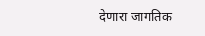देणारा जागतिक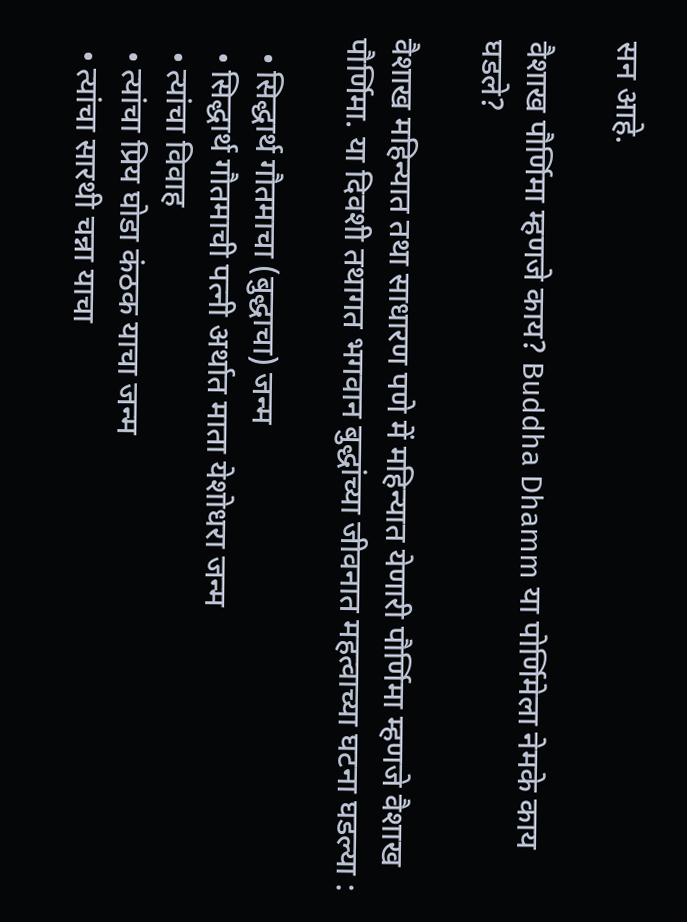सन आहे.

वैशाख पौर्णिमा म्हणजे काय? Buddha Dhamm या पोर्णिमेला नेमके काय घडले?

वैशाख महिन्यात तथा साधारण पणे में महिन्यात येणारी पौर्णिमा म्हणजे वैशाख पौर्णिमा. या दिवशी तथागत भगवान बुद्धांच्या जीवनात महत्वाच्या घटना घडल्या :

  • सिद्धार्थ गौतमाचा (बुद्धाचा) जन्म
  • सिद्धार्थ गौतमाची पत्नी अर्थात माता येशोधरा जन्म
  • त्यांचा विवाह
  • त्यांचा प्रिय घोडा कंठक याचा जन्म
  • त्यांचा सारथी चन्ना याचा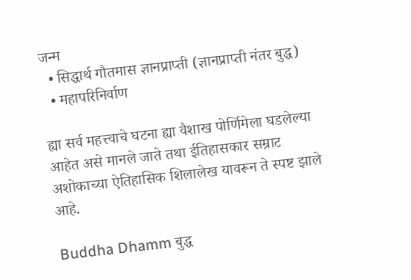जन्म
  • सिद्धार्थ गौतमास ज्ञानप्राप्ती (ज्ञानप्राप्ती नंतर बुद्ध)
  • महापरिनिर्वाण

ह्या सर्व महत्त्वाचे घटना ह्या वैशाख पोर्णिमेला घडलेल्या आहेत असे मानले जाते तथा ईतिहासकार सम्राट अशोकाच्या ऐतिहासिक शिलालेख यावरून ते स्पष्ट झाले आहे.

Buddha Dhamm बुद्ध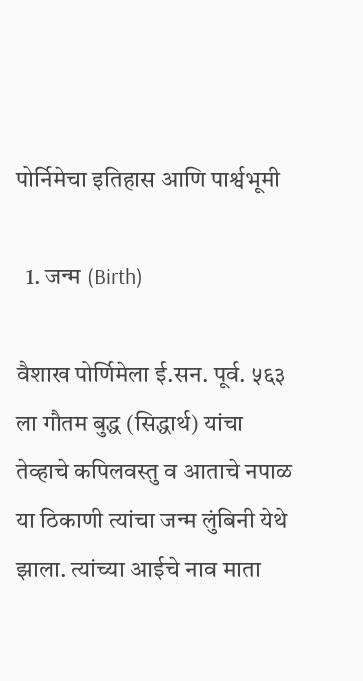पोर्निमेचा इतिहास आणि पार्श्वभूमी

  1. जन्म (Birth)

वैशाख पोर्णिमेला ई.सन. पूर्व. ५६३ ला गौतम बुद्ध (सिद्धार्थ) यांचा तेव्हाचे कपिलवस्तु व आताचे नपाळ या ठिकाणी त्यांचा जन्म लुंबिनी येथे झाला. त्यांच्या आईचे नाव माता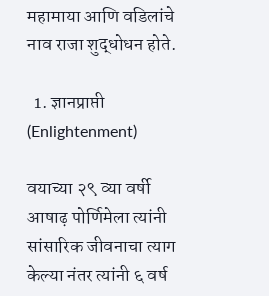महामाया आणि वडिलांचे नाव राजा शुद्धोधन होते.

  1. ज्ञानप्राप्ती (Enlightenment)

वयाच्या २९ व्या वर्षी आषाढ़ पोर्णिमेला त्यांनी सांसारिक जीवनाचा त्याग केल्या नंतर त्यांनी ६ वर्ष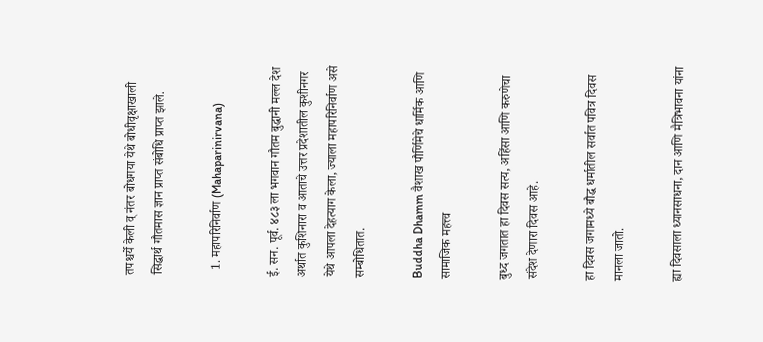तपश्चर्ये केली व् नंतर बोधगया येथे बोधीवृक्षाखाली सिद्धार्थ गौतमास ज्ञान प्राप्त संबोधि प्राप्त झाले.

  1. महापरिनिर्वाण (Mahaparinirvana)

ई. सन. पूर्व. ४८३ ला भगवान गौतम बुद्धानी मल्ल देश अर्थात कुशिनारा व आताचे उत्तर प्रदेशातील कुशीनगर येथे आपला देहत्याग केला, ज्याला महापरिनिर्वाण असे सम्बोधितात.

Buddha Dhamm वैशाख पौर्णिमेचे धार्मिक आणि सामाजिक महत्त्व

बुध्द जगतात हा दिवस सत्य, अहिंसा आणि करुणेचा संदेश देणारा दिवस आहे.

हा दिवस जगामध्ये बौद्ध धर्मातील सर्वात पवित्र दिवस मानला जातो.

ह्या दिवसाला ध्यानसाधना, दान आणि मैत्रिभावना यांना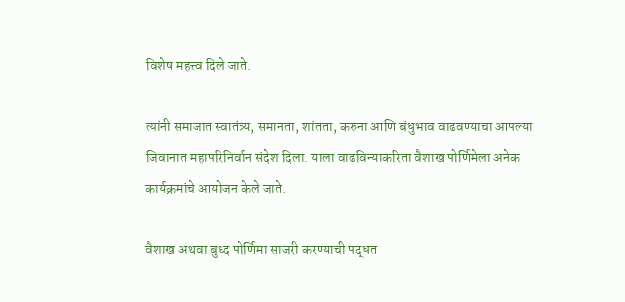विशेष महत्त्व दिले जाते.

त्यांनी समाजात स्वातंत्र्य, समानता, शांतता, करुना आणि बंधुभाव वाढवण्याचा आपल्या जिवानात महापरिनिर्वान संदेश दिला. याला वाढविन्याकरिता वैशाख पोर्णिमेला अनेक कार्यक्रमांचे आयोजन केले जाते.

वैशाख अथवा बुध्द पोर्णिमा साजरी करण्याची पद्धत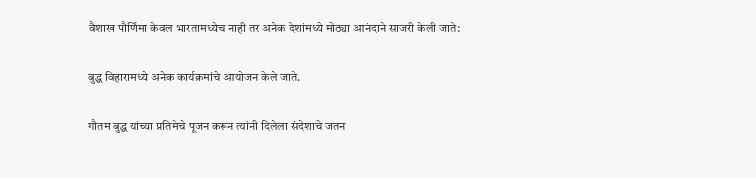वैशाख पौर्णिमा केवल भारतामध्येच नाही तर अनेक देशांमध्ये मोठ्या आनंदाने साजरी केली जाते:

बुद्ध विहारामध्ये अनेक कार्यक्रमांचे आयोजन केले जाते.

गौतम बुद्ध यांच्या प्रतिमेचे पूजन करून त्यांनी दिलेला संदेशाचे जतन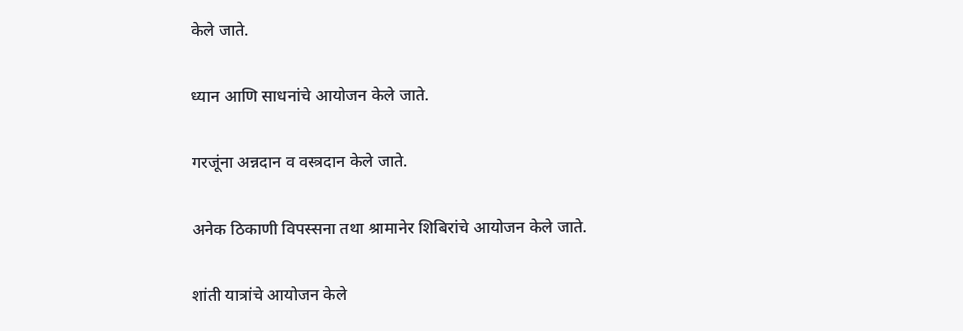केले जाते.

ध्यान आणि साधनांचे आयोजन केले जाते.

गरजूंना अन्नदान व वस्त्रदान केले जाते.

अनेक ठिकाणी विपस्सना तथा श्रामानेर शिबिरांचे आयोजन केले जाते.

शांती यात्रांचे आयोजन केले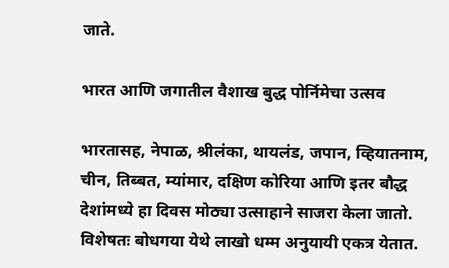जाते.

भारत आणि जगातील वैशाख बुद्ध पोर्निमेचा उत्सव

भारतासह, नेपाळ, श्रीलंका, थायलंड, जपान, व्हियातनाम, चीन, तिब्बत, म्यांमार, दक्षिण कोरिया आणि इतर बौद्ध देशांमध्ये हा दिवस मोठ्या उत्साहाने साजरा केला जातो. विशेषतः बोधगया येथे लाखो धम्म अनुयायी एकत्र येतात.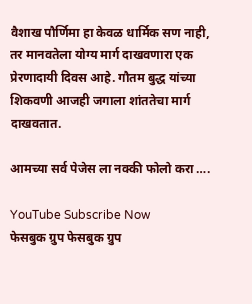वैशाख पौर्णिमा हा केवळ धार्मिक सण नाही, तर मानवतेला योग्य मार्ग दाखवणारा एक प्रेरणादायी दिवस आहे. गौतम बुद्ध यांच्या शिकवणी आजही जगाला शांततेचा मार्ग दाखवतात.

आमच्या सर्व पेजेस ला नक्की फोलो करा ….

YouTube Subscribe Now
फेसबुक ग्रुप फेसबुक ग्रुप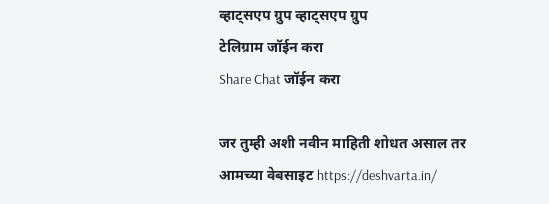व्हाट्सएप ग्रुप व्हाट्सएप ग्रुप
टेलिग्राम जॉईन करा
Share Chat जॉईन करा

जर तुम्ही अशी नवीन माहिती शोधत असाल तर आमच्या वेबसाइट https://deshvarta.in/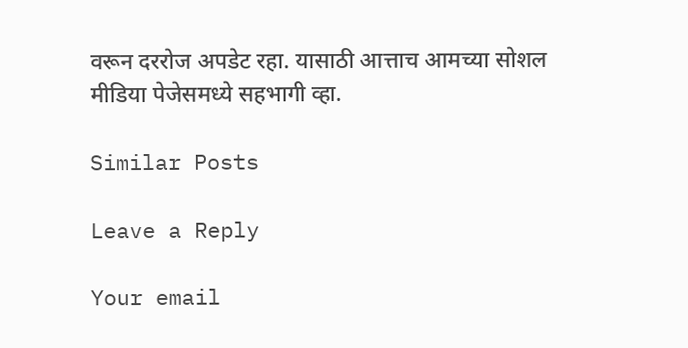वरून दररोज अपडेट रहा. यासाठी आत्ताच आमच्या सोशल मीडिया पेजेसमध्ये सहभागी व्हा.

Similar Posts

Leave a Reply

Your email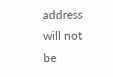address will not be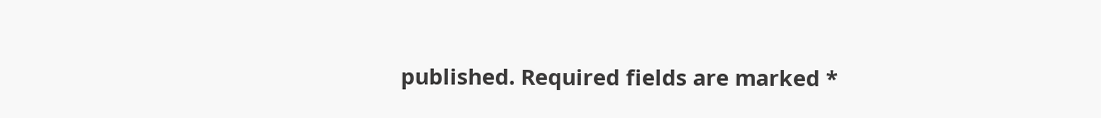published. Required fields are marked *